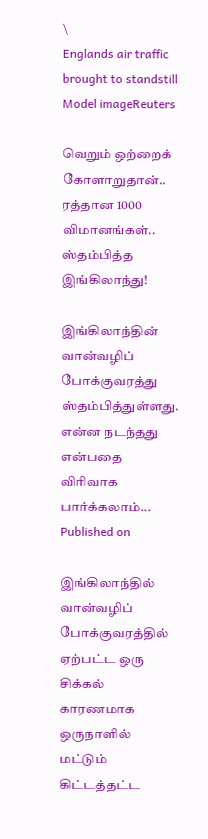\
Englands air traffic brought to standstill
Model imageReuters

வெறும் ஒற்றைக் கோளாறுதான்.. ரத்தான 1000 விமானங்கள்.. ஸ்தம்பித்த இங்கிலாந்து!

இங்கிலாந்தின் வான்வழிப் போக்குவரத்து ஸ்தம்பித்துள்ளது. என்ன நடந்தது என்பதை விரிவாக பார்க்கலாம்...
Published on

இங்கிலாந்தில் வான்வழிப் போக்குவரத்தில் ஏற்பட்ட ஒரு சிக்கல் காரணமாக ஒருநாளில் மட்டும் கிட்டத்தட்ட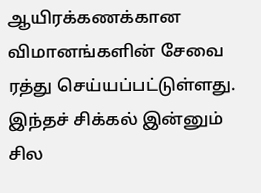ஆயிரக்கணக்கான விமானங்களின் சேவை ரத்து செய்யப்பட்டுள்ளது. இந்தச் சிக்கல் இன்னும் சில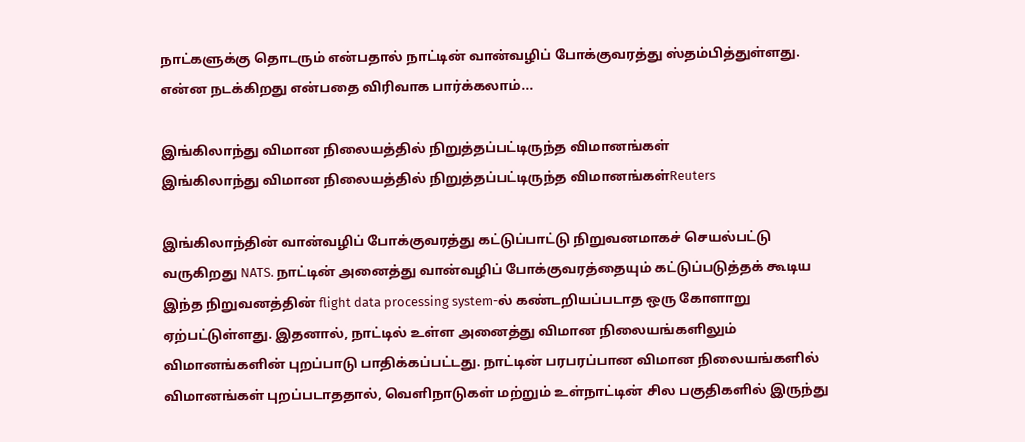நாட்களுக்கு தொடரும் என்பதால் நாட்டின் வான்வழிப் போக்குவரத்து ஸ்தம்பித்துள்ளது. என்ன நடக்கிறது என்பதை விரிவாக பார்க்கலாம்...

இங்கிலாந்து விமான நிலையத்தில் நிறுத்தப்பட்டிருந்த விமானங்கள்
இங்கிலாந்து விமான நிலையத்தில் நிறுத்தப்பட்டிருந்த விமானங்கள்Reuters

இங்கிலாந்தின் வான்வழிப் போக்குவரத்து கட்டுப்பாட்டு நிறுவனமாகச் செயல்பட்டு வருகிறது NATS. நாட்டின் அனைத்து வான்வழிப் போக்குவரத்தையும் கட்டுப்படுத்தக் கூடிய இந்த நிறுவனத்தின் flight data processing system-ல் கண்டறியப்படாத ஒரு கோளாறு ஏற்பட்டுள்ளது. இதனால், நாட்டில் உள்ள அனைத்து விமான நிலையங்களிலும் விமானங்களின் புறப்பாடு பாதிக்கப்பட்டது. நாட்டின் பரபரப்பான விமான நிலையங்களில் விமானங்கள் புறப்படாததால், வெளிநாடுகள் மற்றும் உள்நாட்டின் சில பகுதிகளில் இருந்து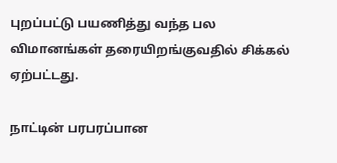புறப்பட்டு பயணித்து வந்த பல விமானங்கள் தரையிறங்குவதில் சிக்கல் ஏற்பட்டது.

நாட்டின் பரபரப்பான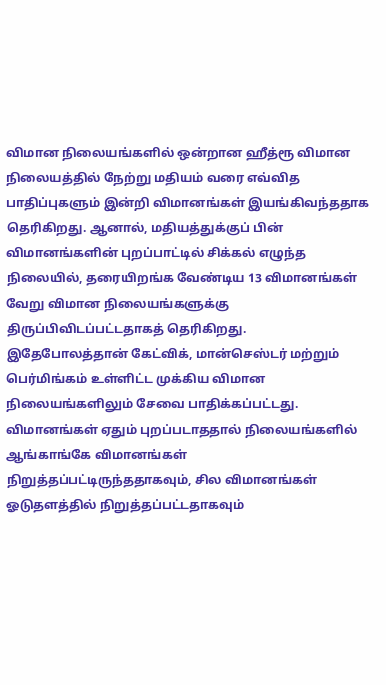விமான நிலையங்களில் ஒன்றான ஹீத்ரூ விமான நிலையத்தில் நேற்று மதியம் வரை எவ்வித பாதிப்புகளும் இன்றி விமானங்கள் இயங்கிவந்ததாக தெரிகிறது. ஆனால், மதியத்துக்குப் பின் விமானங்களின் புறப்பாட்டில் சிக்கல் எழுந்த நிலையில், தரையிறங்க வேண்டிய 13 விமானங்கள் வேறு விமான நிலையங்களுக்கு திருப்பிவிடப்பட்டதாகத் தெரிகிறது. இதேபோலத்தான் கேட்விக், மான்செஸ்டர் மற்றும் பெர்மிங்கம் உள்ளிட்ட முக்கிய விமான நிலையங்களிலும் சேவை பாதிக்கப்பட்டது. விமானங்கள் ஏதும் புறப்படாததால் நிலையங்களில் ஆங்காங்கே விமானங்கள் நிறுத்தப்பட்டிருந்ததாகவும், சில விமானங்கள் ஓடுதளத்தில் நிறுத்தப்பட்டதாகவும்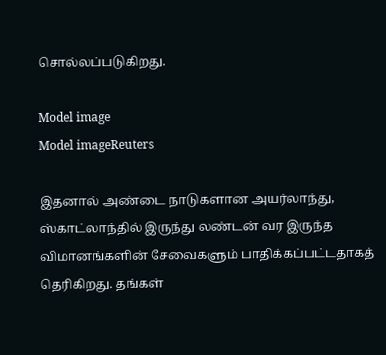சொல்லப்படுகிறது.

Model image
Model imageReuters

இதனால் அண்டை நாடுகளான அயர்லாந்து, ஸ்காட்லாந்தில் இருந்து லண்டன் வர இருந்த விமானங்களின் சேவைகளும் பாதிக்கப்பட்டதாகத் தெரிகிறது. தங்கள்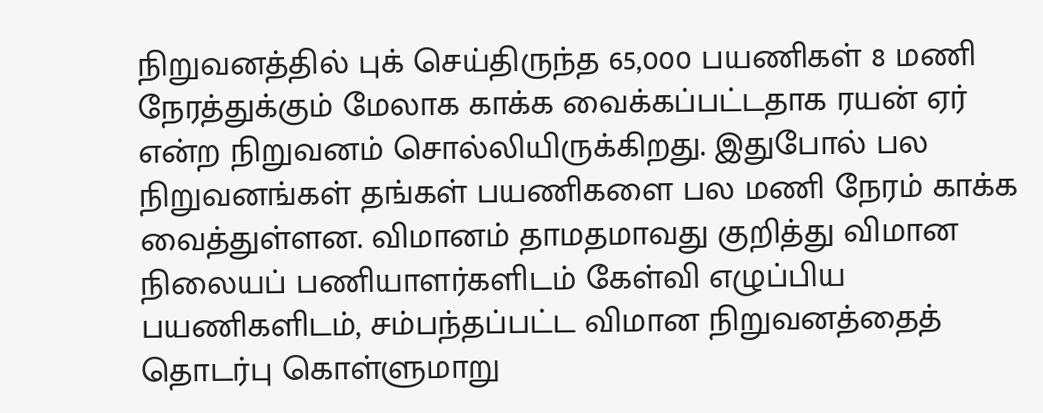நிறுவனத்தில் புக் செய்திருந்த 65,000 பயணிகள் 8 மணி நேரத்துக்கும் மேலாக காக்க வைக்கப்பட்டதாக ரயன் ஏர் என்ற நிறுவனம் சொல்லியிருக்கிறது. இதுபோல் பல நிறுவனங்கள் தங்கள் பயணிகளை பல மணி நேரம் காக்க வைத்துள்ளன. விமானம் தாமதமாவது குறித்து விமான நிலையப் பணியாளர்களிடம் கேள்வி எழுப்பிய பயணிகளிடம், சம்பந்தப்பட்ட விமான நிறுவனத்தைத் தொடர்பு கொள்ளுமாறு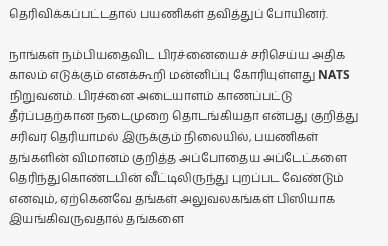தெரிவிக்கப்பட்டதால் பயணிகள் தவித்துப் போயினர்.

நாங்கள் நம்பியதைவிட பிரச்னையைச் சரிசெய்ய அதிக காலம் எடுக்கும் எனக்கூறி மன்னிப்பு கோரியுள்ளது NATS நிறுவனம். பிரச்னை அடையாளம் காணப்பட்டு தீர்ப்பதற்கான நடைமுறை தொடங்கியதா என்பது குறித்து சரிவர தெரியாமல் இருக்கும் நிலையில், பயணிகள் தங்களின் விமானம் குறித்த அப்போதைய அப்டேட்களை தெரிந்துகொண்டபின் வீட்டிலிருந்து புறப்பட வேண்டும் எனவும், ஏற்கெனவே தங்கள் அலுவலகங்கள் பிஸியாக இயங்கிவருவதால் தங்களை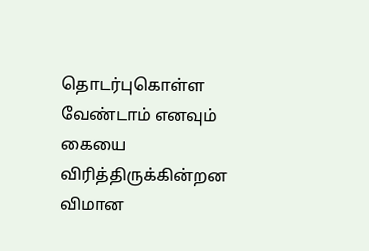தொடர்புகொள்ள வேண்டாம் எனவும் கையை விரித்திருக்கின்றன விமான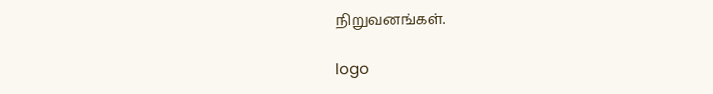நிறுவனங்கள்.

logo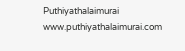Puthiyathalaimurai
www.puthiyathalaimurai.com